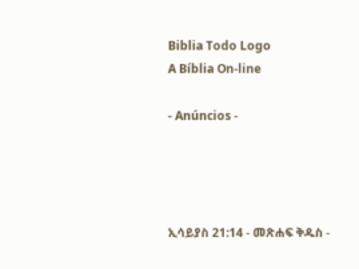Biblia Todo Logo
A Bíblia On-line

- Anúncios -




ኢሳይያስ 21:14 - መጽሐፍ ቅዱስ -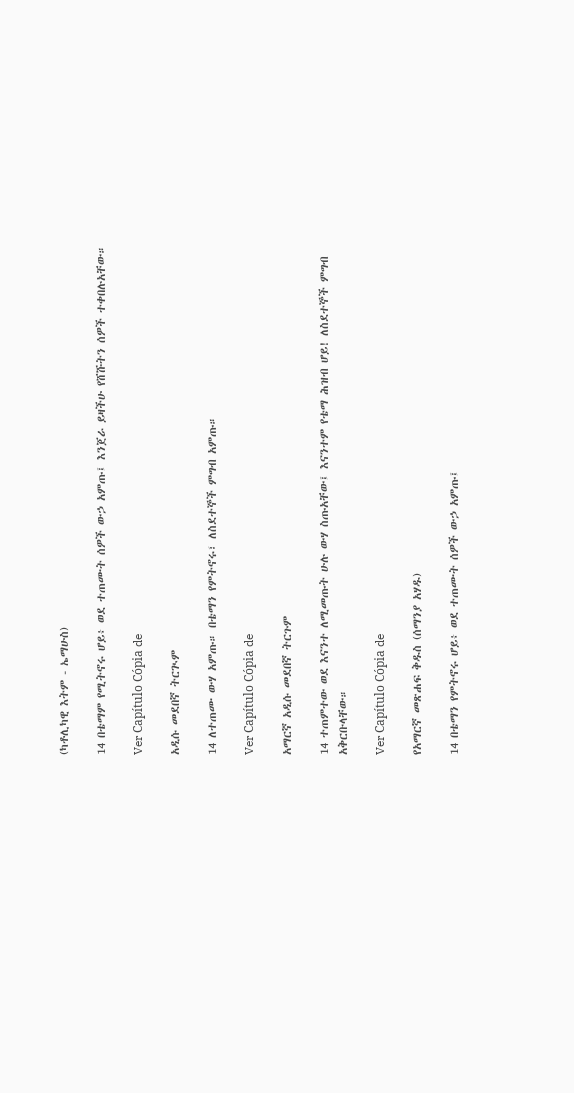(ካቶሊካዊ እትም - ኤማሁስ)

14 በቴማም የሚትኖሩ ሆይ፥ ወደ ተጠሙት ሰዎች ውኃ አምጡ፤ እንጀራ ይዛችሁ የሸሹትን ሰዎች ተቀበሉአቸው።

Ver Capítulo Cópia de

አዲሱ መደበኛ ትርጒም

14 ለተጠሙ ውሃ አምጡ። በቴማን የምትኖሩ፣ ለስደተኞች ምግብ አምጡ።

Ver Capítulo Cópia de

አማርኛ አዲሱ መደበኛ ትርጉም

14 ተጠምተው ወደ እናንተ ለሚመጡት ሁሉ ውሃ ስጡአቸው፤ እናንተም የቴማ ሕዝብ ሆይ! ለስደተኞች ምግብ አቅርቡላቸው።

Ver Capítulo Cópia de

የአማርኛ መጽሐፍ ቅዱስ (ሰማንያ አሃዱ)

14 በቴማን የምትኖሩ ሆይ፥ ወደ ተጠሙት ሰዎች ውኃ አምጡ፤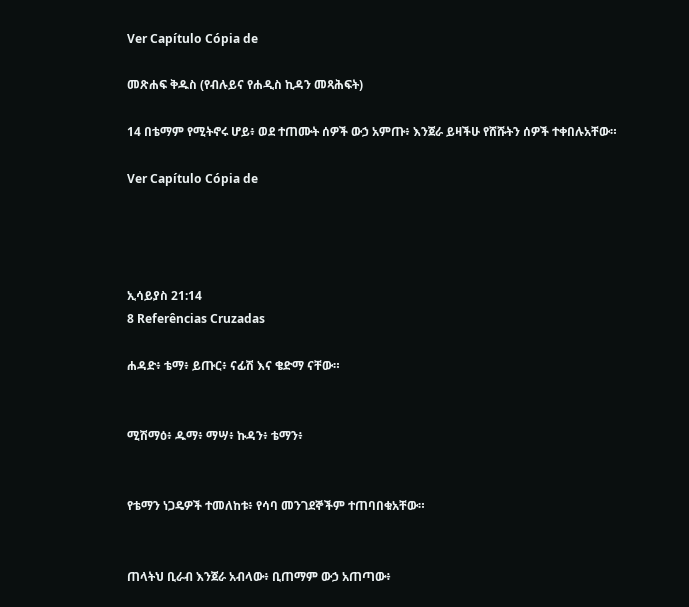Ver Capítulo Cópia de

መጽሐፍ ቅዱስ (የብሉይና የሐዲስ ኪዳን መጻሕፍት)

14 በቴማም የሚትኖሩ ሆይ፥ ወደ ተጠሙት ሰዎች ውኃ አምጡ፥ እንጀራ ይዛችሁ የሸሹትን ሰዎች ተቀበሉአቸው።

Ver Capítulo Cópia de




ኢሳይያስ 21:14
8 Referências Cruzadas

ሐዳድ፥ ቴማ፥ ይጡር፥ ናፊሽ እና ቄድማ ናቸው።


ሚሽማዕ፥ ዱማ፥ ማሣ፥ ኩዳን፥ ቴማን፥


የቴማን ነጋዴዎች ተመለከቱ፥ የሳባ መንገደኞችም ተጠባበቁአቸው።


ጠላትህ ቢራብ እንጀራ አብላው፥ ቢጠማም ውኃ አጠጣው፥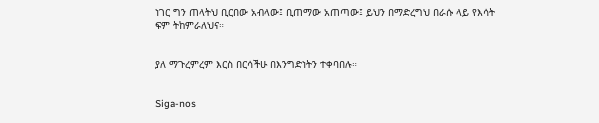ነገር ግን ጠላትህ ቢርበው አብላው፤ ቢጠማው አጠጣው፤ ይህን በማድረግህ በራሱ ላይ የእሳት ፍም ትከምራለህና።


ያለ ማጉረምረም እርስ በርሳችሁ በእንግድነትን ተቀባበሉ።


Siga-nos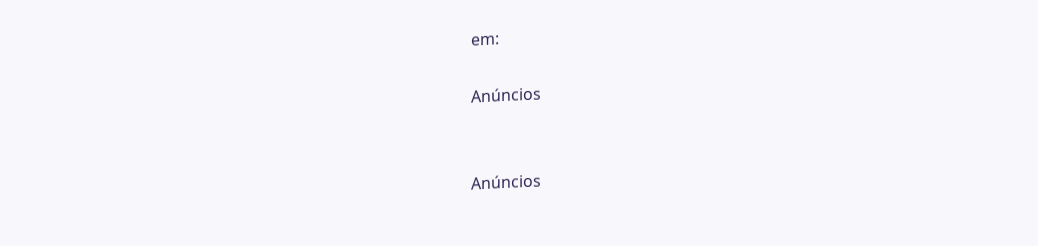em:

Anúncios


Anúncios